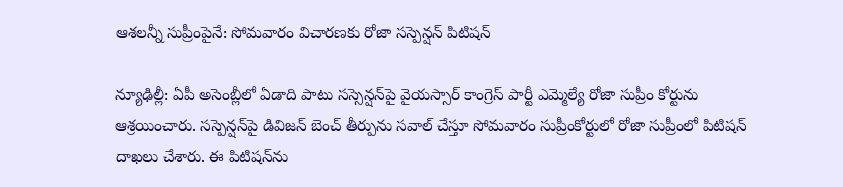ఆశలన్నీ సుప్రీంపైనే: సోమవారం విచారణకు రోజా సస్పెన్షన్ పిటిషన్

న్యూఢిల్లీ: ఏపీ అసెంబ్లీలో ఏడాది పాటు సస్సెన్షన్‌పై వైయస్సార్ కాంగ్రెస్ పార్టీ ఎమ్మెల్యే రోజా సుప్రీం కోర్టును ఆశ్రయించారు. సస్పెన్షన్‌పై డివిజన్ బెంచ్ తీర్పును సవాల్ చేస్తూ సోమవారం సుప్రీంకోర్టులో రోజా సుప్రీంలో పిటిషన్ దాఖలు చేశారు. ఈ పిటిషన్‌ను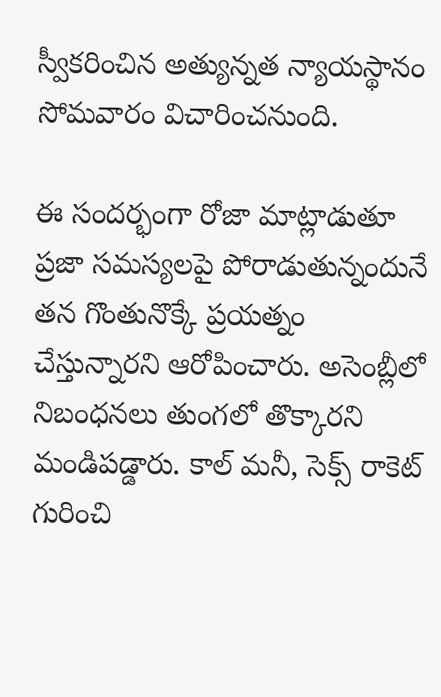స్వీకరించిన అత్యున్నత న్యాయస్థానం సోమవారం విచారించనుంది.

ఈ సందర్భంగా రోజా మాట్లాడుతూ ప్రజా సమస్యలపై పోరాడుతున్నందునే తన గొంతునొక్కే ప్రయత్నం చేస్తున్నారని ఆరోపించారు. అసెంబ్లీలో నిబంధనలు తుంగలో తొక్కారని మండిపడ్డారు. కాల్ మనీ, సెక్స్ రాకెట్ గురించి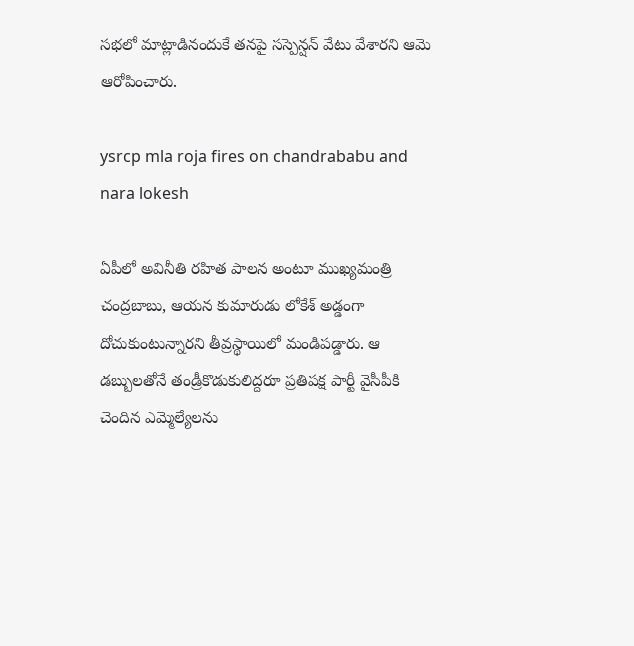సభలో మాట్లాడినందుకే తనపై సస్పెన్షన్ వేటు వేశారని ఆమె ఆరోపించారు.

ysrcp mla roja fires on chandrababu and nara lokesh

ఏపీలో అవినీతి రహిత పాలన అంటూ ముఖ్యమంత్రి చంద్రబాబు, ఆయన కుమారుడు లోకేశ్ అడ్డంగా దోచుకుంటున్నారని తీవ్రస్థాయిలో మండిపడ్డారు. ఆ డబ్బులతోనే తండ్రీకొడుకులిద్దరూ ప్రతిపక్ష పార్టీ వైసీపీకి చెందిన ఎమ్మెల్యేలను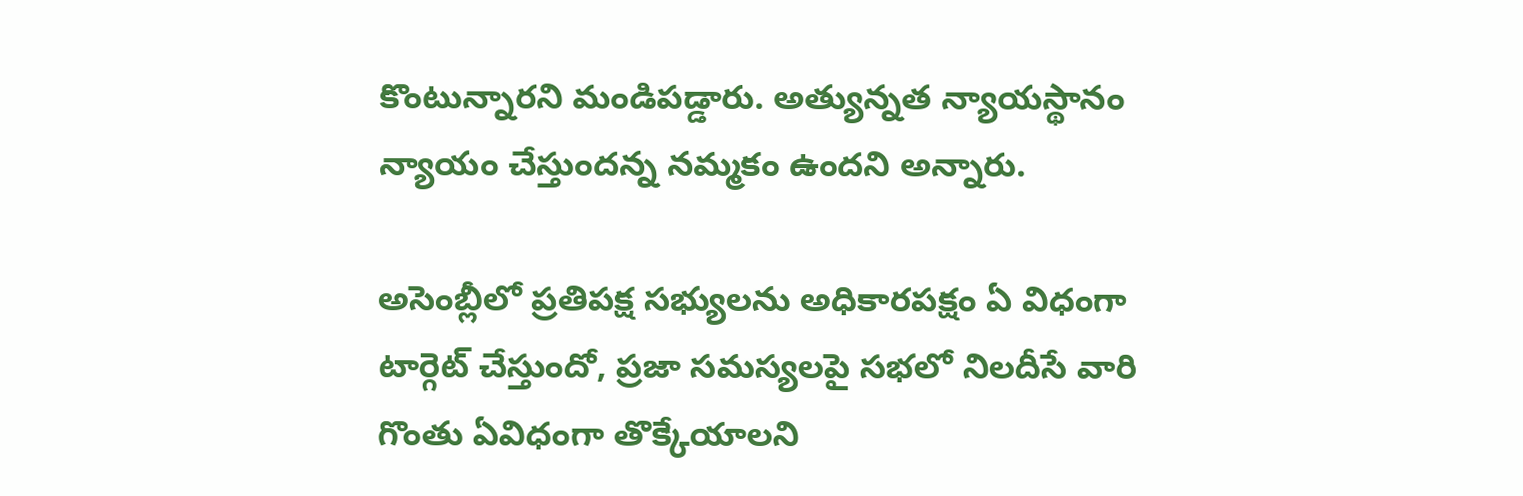కొంటున్నారని మండిపడ్డారు. అత్యున్నత న్యాయస్థానం న్యాయం చేస్తుందన్న నమ్మకం ఉందని అన్నారు.

అసెంబ్లీలో ప్రతిపక్ష సభ్యులను అధికారపక్షం ఏ విధంగా టార్గెట్ చేస్తుందో, ప్రజా సమస్యలపై సభలో నిలదీసే వారి గొంతు ఏవిధంగా తొక్కేయాలని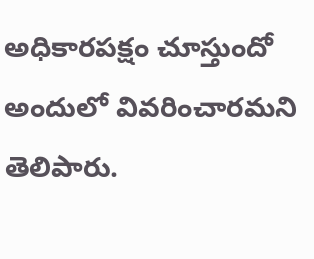అధికారపక్షం చూస్తుందో అందులో వివరించారమని తెలిపారు.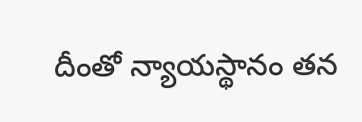దీంతో న్యాయస్థానం తన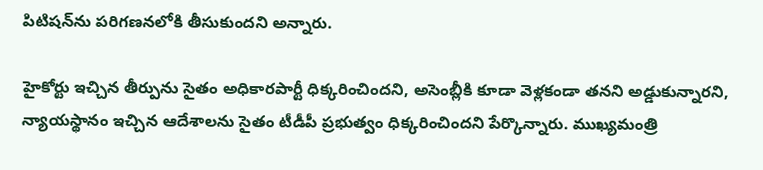పిటిషన్‌ను పరిగణనలోకి తీసుకుందని అన్నారు.

హైకోర్టు ఇచ్చిన తీర్పును సైతం అధికారపార్టీ ధిక్కరించిందని, అసెంబ్లీకి కూడా వెళ్లకండా తనని అడ్డుకున్నారని, న్యాయస్థానం ఇచ్చిన ఆదేశాలను సైతం టీడీపీ ప్రభుత్వం ధిక్కరించిందని పేర్కొన్నారు. ముఖ్యమంత్రి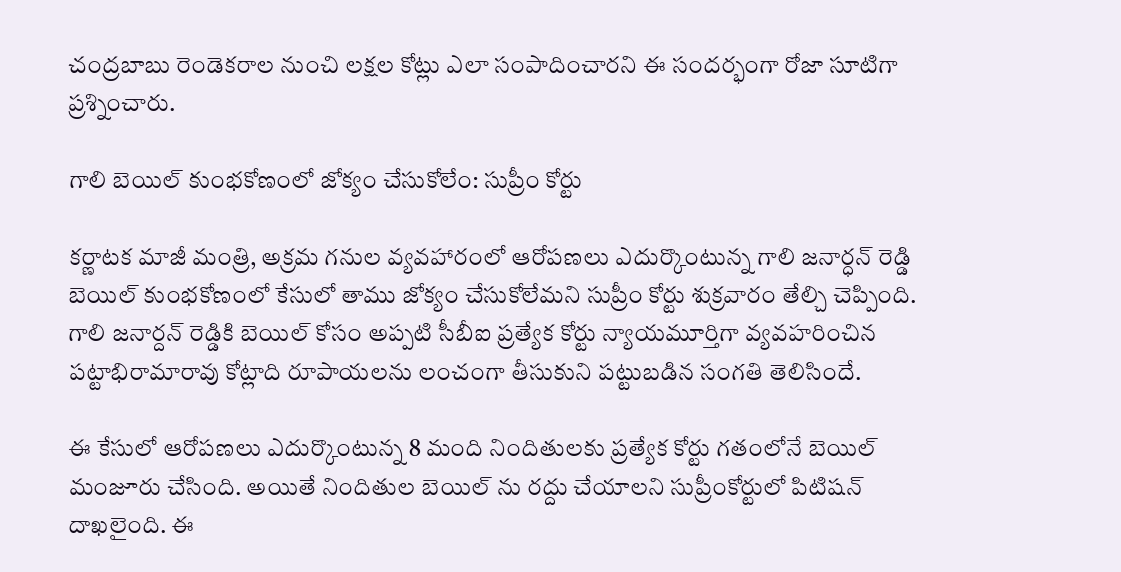చంద్రబాబు రెండెకరాల నుంచి లక్షల కోట్లు ఎలా సంపాదించారని ఈ సందర్భంగా రోజా సూటిగా ప్రశ్నించారు.

గాలి బెయిల్ కుంభకోణంలో జోక్యం చేసుకోలేం: సుప్రీం కోర్టు

కర్ణాటక మాజీ మంత్రి, అక్రమ గనుల వ్యవహారంలో ఆరోపణలు ఎదుర్కొంటున్న గాలి జనార్ధన్ రెడ్డి బెయిల్ కుంభకోణంలో కేసులో తాము జోక్యం చేసుకోలేమని సుప్రీం కోర్టు శుక్రవారం తేల్చి చెప్పింది. గాలి జనార్దన్ రెడ్డికి బెయిల్ కోసం అప్పటి సీబీఐ ప్రత్యేక కోర్టు న్యాయమూర్తిగా వ్యవహరించిన పట్టాభిరామారావు కోట్లాది రూపాయలను లంచంగా తీసుకుని పట్టుబడిన సంగతి తెలిసిందే.

ఈ కేసులో ఆరోపణలు ఎదుర్కొంటున్న 8 మంది నిందితులకు ప్రత్యేక కోర్టు గతంలోనే బెయిల్ మంజూరు చేసింది. అయితే నిందితుల బెయిల్ ను రద్దు చేయాలని సుప్రీంకోర్టులో పిటిషన్ దాఖలైంది. ఈ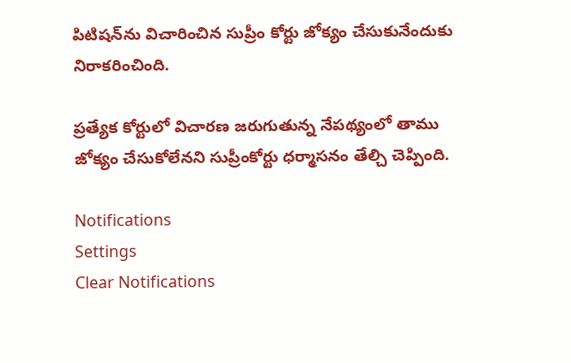పిటిషన్‌ను విచారించిన సుప్రీం కోర్టు జోక్యం చేసుకునేందుకు నిరాకరించింది.

ప్రత్యేక కోర్టులో విచారణ జరుగుతున్న నేపథ్యంలో తాము జోక్యం చేసుకోలేనని సుప్రీంకోర్టు ధర్మాసనం తేల్చి చెప్పింది.

Notifications
Settings
Clear Notifications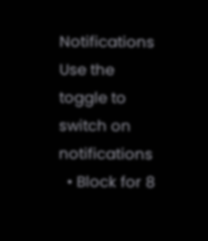Notifications
Use the toggle to switch on notifications
  • Block for 8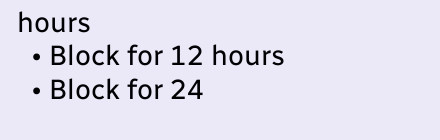hours
  • Block for 12 hours
  • Block for 24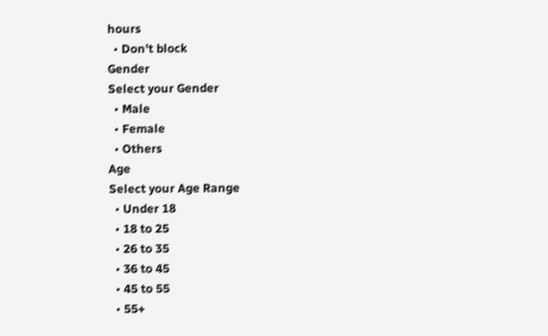hours
  • Don't block
Gender
Select your Gender
  • Male
  • Female
  • Others
Age
Select your Age Range
  • Under 18
  • 18 to 25
  • 26 to 35
  • 36 to 45
  • 45 to 55
  • 55+